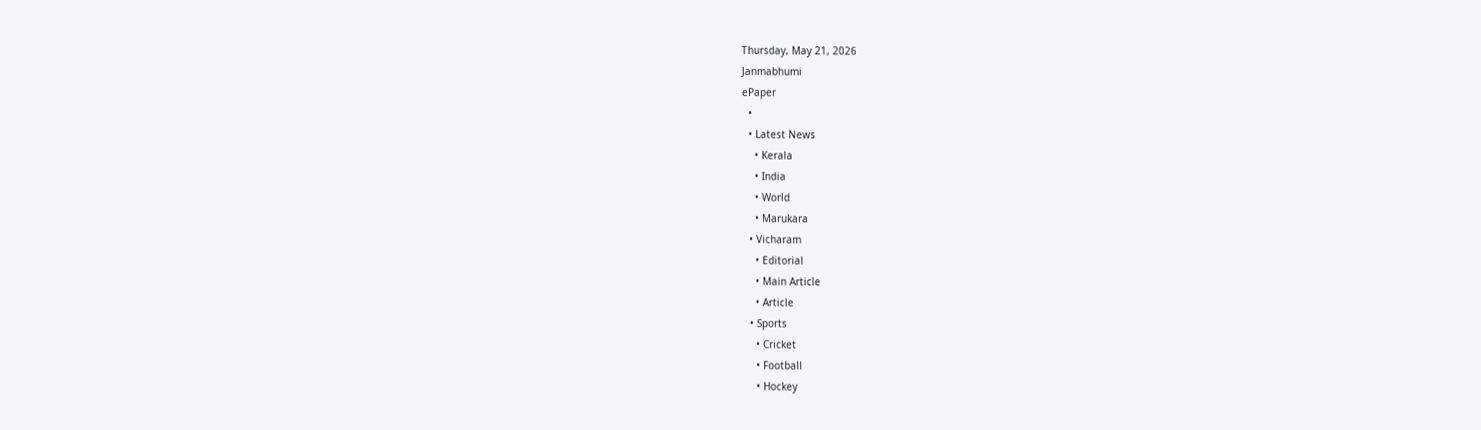Thursday, May 21, 2026
Janmabhumi
ePaper
  •
  • Latest News
    • Kerala
    • India
    • World
    • Marukara
  • Vicharam
    • Editorial
    • Main Article
    • Article
  • Sports
    • Cricket
    • Football
    • Hockey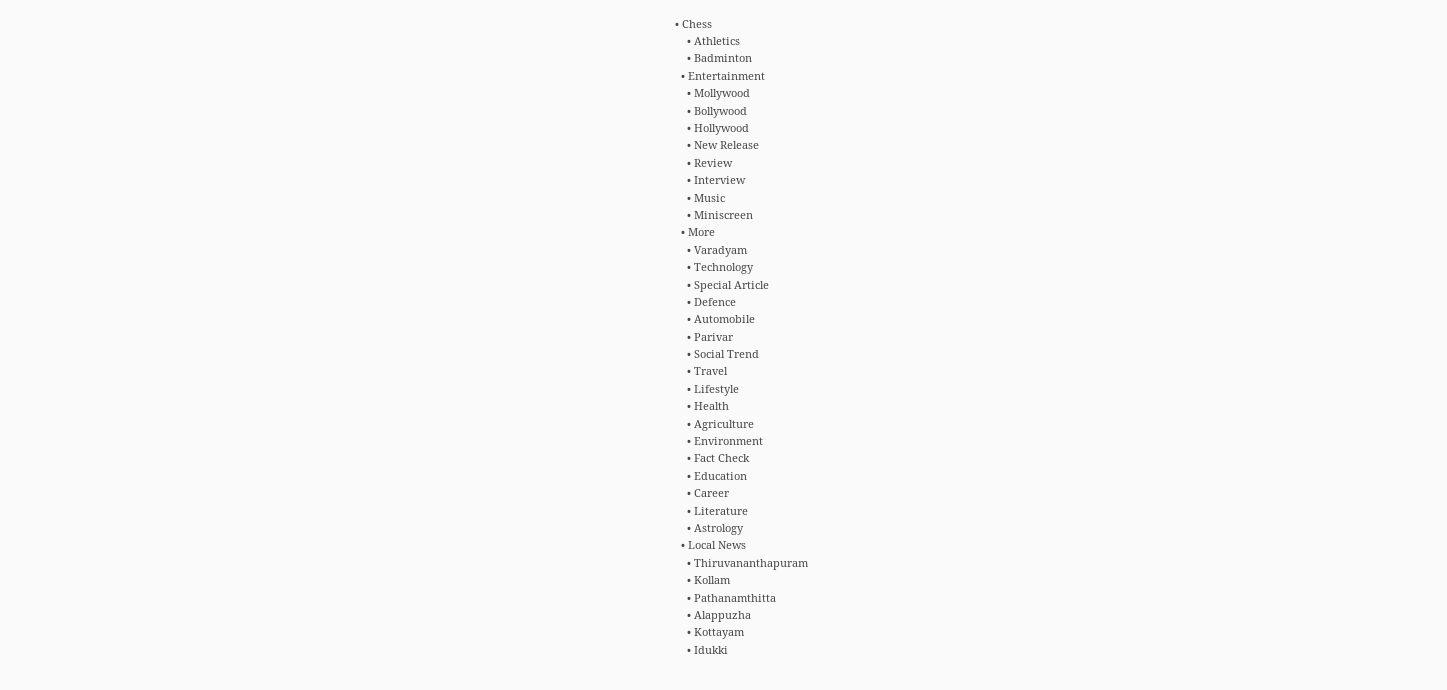• Chess
    • Athletics
    • Badminton
  • Entertainment
    • Mollywood
    • Bollywood
    • Hollywood
    • New Release
    • Review
    • Interview
    • Music
    • Miniscreen
  • More
    • Varadyam
    • Technology
    • Special Article
    • Defence
    • Automobile
    • Parivar
    • Social Trend
    • Travel
    • Lifestyle
    • Health
    • Agriculture
    • Environment
    • Fact Check
    • Education
    • Career
    • Literature
    • Astrology
  • Local News
    • Thiruvananthapuram
    • Kollam
    • Pathanamthitta
    • Alappuzha
    • Kottayam
    • Idukki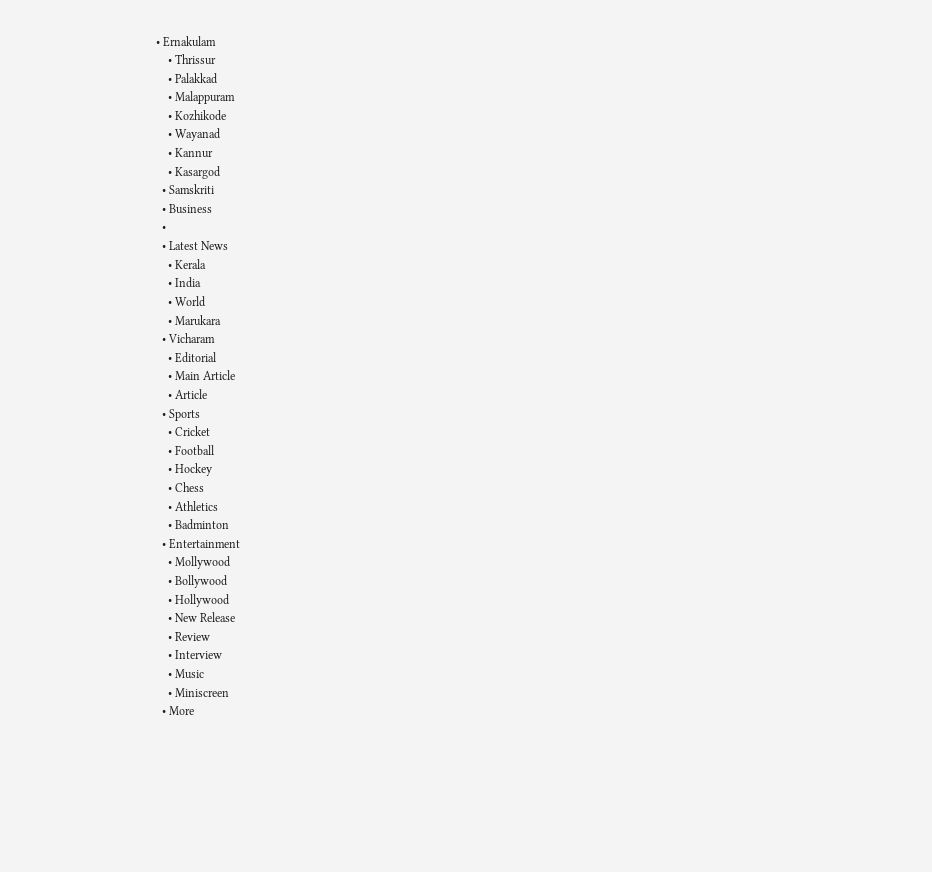• Ernakulam
    • Thrissur
    • Palakkad
    • Malappuram
    • Kozhikode
    • Wayanad
    • Kannur
    • Kasargod
  • Samskriti
  • Business
  •
  • Latest News
    • Kerala
    • India
    • World
    • Marukara
  • Vicharam
    • Editorial
    • Main Article
    • Article
  • Sports
    • Cricket
    • Football
    • Hockey
    • Chess
    • Athletics
    • Badminton
  • Entertainment
    • Mollywood
    • Bollywood
    • Hollywood
    • New Release
    • Review
    • Interview
    • Music
    • Miniscreen
  • More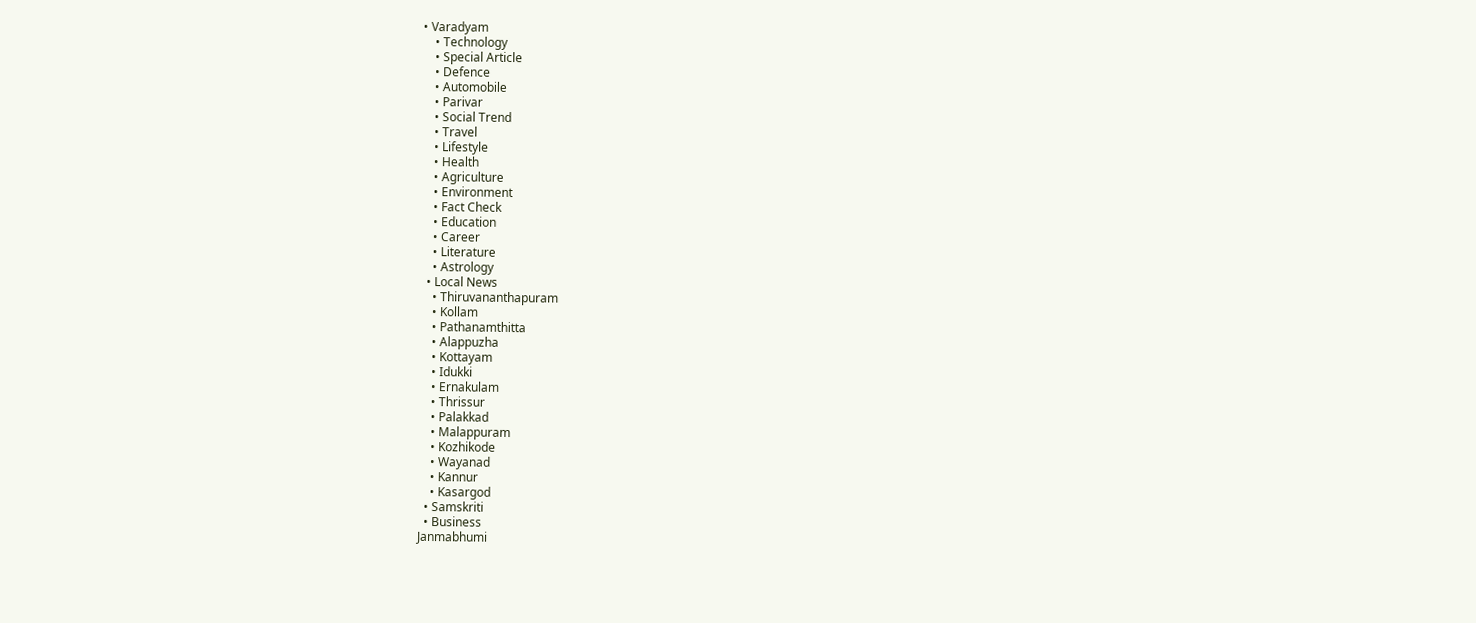• Varadyam
    • Technology
    • Special Article
    • Defence
    • Automobile
    • Parivar
    • Social Trend
    • Travel
    • Lifestyle
    • Health
    • Agriculture
    • Environment
    • Fact Check
    • Education
    • Career
    • Literature
    • Astrology
  • Local News
    • Thiruvananthapuram
    • Kollam
    • Pathanamthitta
    • Alappuzha
    • Kottayam
    • Idukki
    • Ernakulam
    • Thrissur
    • Palakkad
    • Malappuram
    • Kozhikode
    • Wayanad
    • Kannur
    • Kasargod
  • Samskriti
  • Business
Janmabhumi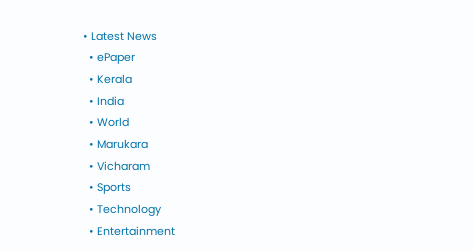• Latest News
  • ePaper
  • Kerala
  • India
  • World
  • Marukara
  • Vicharam
  • Sports
  • Technology
  • Entertainment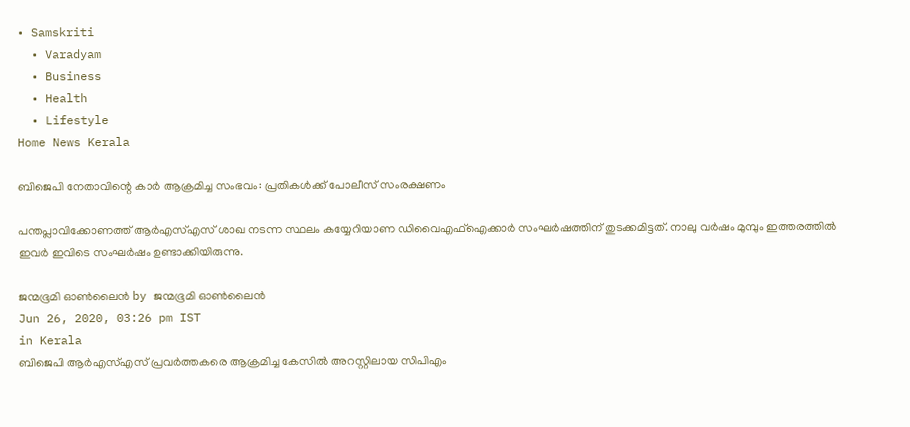• Samskriti
  • Varadyam
  • Business
  • Health
  • Lifestyle
Home News Kerala

ബിജെപി നേതാവിന്റെ കാർ ആക്രമിച്ച സംഭവം: പ്രതികൾക്ക് പോലീസ് സംരക്ഷണം

പന്തപ്ലാവിക്കോണത്ത് ആർഎസ്എസ് ശാഖ നടന്ന സ്ഥലം കയ്യേറിയാണ ഡിവൈഎഫ്‌ഐക്കാർ സംഘർഷത്തിന് തുടക്കമിട്ടത്. നാലു വർഷം മുമ്പും ഇത്തരത്തിൽ ഇവർ ഇവിടെ സംഘർഷം ഉണ്ടാക്കിയിരുന്നു.

ജന്മഭൂമി ഓണ്‍ലൈന്‍ by ജന്മഭൂമി ഓണ്‍ലൈന്‍
Jun 26, 2020, 03:26 pm IST
in Kerala
ബിജെപി ആർഎസ്എസ് പ്രവർത്തകരെ ആക്രമിച്ച കേസിൽ അറസ്റ്റിലായ സിപിഎം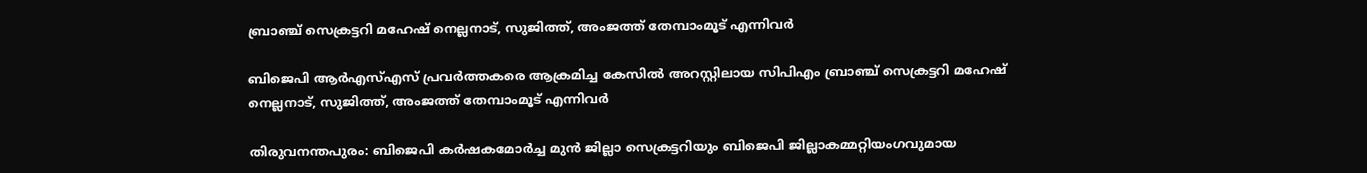ബ്രാഞ്ച് സെക്രട്ടറി മഹേഷ് നെല്ലനാട്, സുജിത്ത്, അംജത്ത് തേമ്പാംമൂട് എന്നിവർ

ബിജെപി ആർഎസ്എസ് പ്രവർത്തകരെ ആക്രമിച്ച കേസിൽ അറസ്റ്റിലായ സിപിഎം ബ്രാഞ്ച് സെക്രട്ടറി മഹേഷ് നെല്ലനാട്, സുജിത്ത്, അംജത്ത് തേമ്പാംമൂട് എന്നിവർ

തിരുവനന്തപുരം: ബിജെപി കർഷകമോർച്ച മുൻ ജില്ലാ സെക്രട്ടറിയും ബിജെപി ജില്ലാകമ്മറ്റിയംഗവുമായ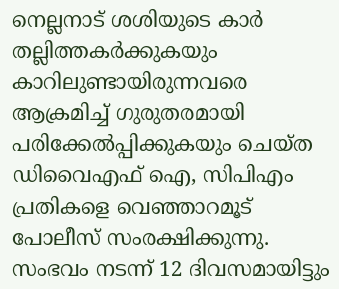നെല്ലനാട് ശശിയുടെ കാർ തല്ലിത്തകർക്കുകയും കാറിലുണ്ടായിരുന്നവരെ ആക്രമിച്ച് ഗുരുതരമായി പരിക്കേൽപ്പിക്കുകയും ചെയ്ത ഡിവൈഎഫ് ഐ, സിപിഎം പ്രതികളെ വെഞ്ഞാറമൂട് പോലീസ് സംരക്ഷിക്കുന്നു. സംഭവം നടന്ന് 12 ദിവസമായിട്ടും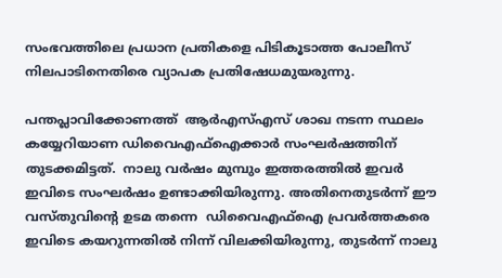സംഭവത്തിലെ പ്രധാന പ്രതികളെ പിടികൂടാത്ത പോലീസ് നിലപാടിനെതിരെ വ്യാപക പ്രതിഷേധമുയരുന്നു.

പന്തപ്ലാവിക്കോണത്ത്  ആർഎസ്എസ് ശാഖ നടന്ന സ്ഥലം കയ്യേറിയാണ ഡിവൈഎഫ്‌ഐക്കാർ സംഘർഷത്തിന് തുടക്കമിട്ടത്.  നാലു വർഷം മുമ്പും ഇത്തരത്തിൽ ഇവർ ഇവിടെ സംഘർഷം ഉണ്ടാക്കിയിരുന്നു. അതിനെതുടർന്ന് ഈ വസ്തുവിന്റെ ഉടമ തന്നെ  ഡിവൈഎഫ്‌ഐ പ്രവർത്തകരെ ഇവിടെ കയറുന്നതിൽ നിന്ന് വിലക്കിയിരുന്നു, തുടർന്ന് നാലു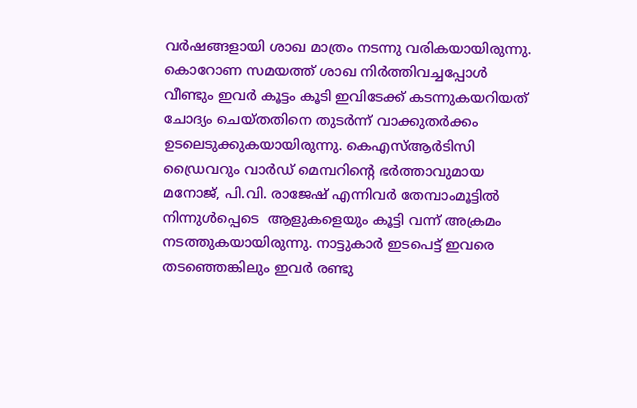വർഷങ്ങളായി ശാഖ മാത്രം നടന്നു വരികയായിരുന്നു. കൊറോണ സമയത്ത് ശാഖ നിർത്തിവച്ചപ്പോൾ വീണ്ടും ഇവർ കൂട്ടം കൂടി ഇവിടേക്ക് കടന്നുകയറിയത്  ചോദ്യം ചെയ്തതിനെ തുടർന്ന് വാക്കുതർക്കം ഉടലെടുക്കുകയായിരുന്നു. കെഎസ്ആർടിസി ഡ്രൈവറും വാർഡ് മെമ്പറിന്റെ ഭർത്താവുമായ മനോജ്, പി.വി. രാജേഷ് എന്നിവർ തേമ്പാംമൂട്ടിൽ നിന്നുൾപ്പെടെ  ആളുകളെയും കൂട്ടി വന്ന് അക്രമം നടത്തുകയായിരുന്നു. നാട്ടുകാർ ഇടപെട്ട് ഇവരെ തടഞ്ഞെങ്കിലും ഇവർ രണ്ടു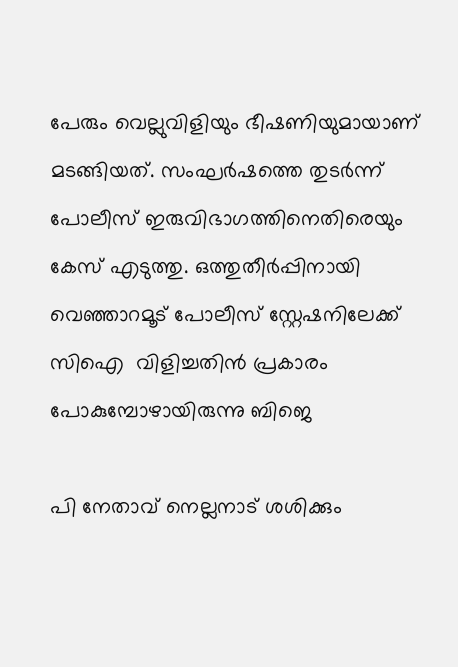പേരും വെല്ലുവിളിയും ഭീഷണിയുമായാണ് മടങ്ങിയത്. സംഘർഷത്തെ തുടർന്ന് പോലീസ് ഇരുവിഭാഗത്തിനെതിരെയും കേസ് എടുത്തു. ഒത്തുതീർപ്പിനായി വെഞ്ഞാറമൂട് പോലീസ് സ്റ്റേഷനിലേക്ക് സിഐ  വിളിച്ചതിൻ പ്രകാരം  പോകുമ്പോഴായിരുന്നു ബിജെ

പി നേതാവ് നെല്ലനാട് ശശിക്കും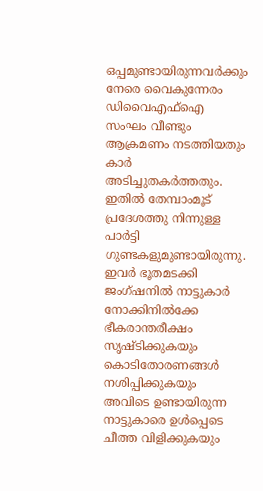ഒപ്പമുണ്ടായിരുന്നവർക്കും നേരെ വൈകുന്നേരം ഡിവൈഎഫ്‌ഐ സംഘം വീണ്ടും ആക്രമണം നടത്തിയതും കാർ അടിച്ചുതകർത്തതും. ഇതിൽ തേമ്പാംമൂട് പ്രദേശത്തു നിന്നുള്ള പാർട്ടി ഗുണ്ടകളുമുണ്ടായിരുന്നു. ഇവർ ഭൂതമടക്കി ജംഗ്ഷനിൽ നാട്ടുകാർ നോക്കിനിൽക്കേ ഭീകരാന്തരീക്ഷം സൃഷ്ടിക്കുകയും കൊടിതോരണങ്ങൾ നശിപ്പിക്കുകയും അവിടെ ഉണ്ടായിരുന്ന നാട്ടുകാരെ ഉൾപ്പെടെ ചീത്ത വിളിക്കുകയും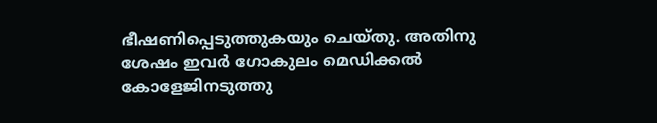ഭീഷണിപ്പെടുത്തുകയും ചെയ്തു. അതിനു ശേഷം ഇവർ ഗോകുലം മെഡിക്കൽ കോളേജിനടുത്തു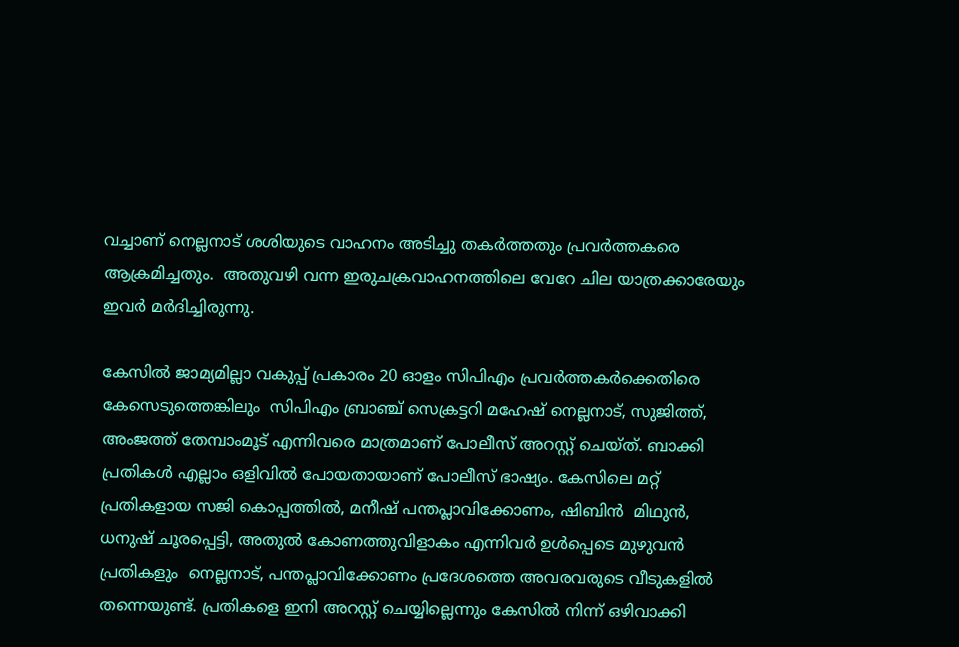വച്ചാണ് നെല്ലനാട് ശശിയുടെ വാഹനം അടിച്ചു തകർത്തതും പ്രവർത്തകരെ ആക്രമിച്ചതും.  അതുവഴി വന്ന ഇരുചക്രവാഹനത്തിലെ വേറേ ചില യാത്രക്കാരേയും ഇവർ മർദിച്ചിരുന്നു.

കേസിൽ ജാമ്യമില്ലാ വകുപ്പ് പ്രകാരം 20 ഓളം സിപിഎം പ്രവർത്തകർക്കെതിരെ കേസെടുത്തെങ്കിലും  സിപിഎം ബ്രാഞ്ച് സെക്രട്ടറി മഹേഷ് നെല്ലനാട്, സുജിത്ത്, അംജത്ത് തേമ്പാംമൂട് എന്നിവരെ മാത്രമാണ് പോലീസ് അറസ്റ്റ് ചെയ്ത്. ബാക്കി പ്രതികൾ എല്ലാം ഒളിവിൽ പോയതായാണ് പോലീസ് ഭാഷ്യം. കേസിലെ മറ്റ് പ്രതികളായ സജി കൊപ്പത്തിൽ, മനീഷ് പന്തപ്ലാവിക്കോണം, ഷിബിൻ  മിഥുൻ, ധനുഷ് ചൂരപ്പെട്ടി, അതുൽ കോണത്തുവിളാകം എന്നിവർ ഉൾപ്പെടെ മുഴുവൻ പ്രതികളും  നെല്ലനാട്, പന്തപ്ലാവിക്കോണം പ്രദേശത്തെ അവരവരുടെ വീടുകളിൽ തന്നെയുണ്ട്. പ്രതികളെ ഇനി അറസ്റ്റ് ചെയ്യില്ലെന്നും കേസിൽ നിന്ന് ഒഴിവാക്കി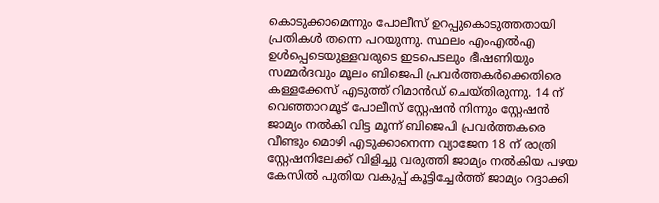കൊടുക്കാമെന്നും പോലീസ് ഉറപ്പുകൊടുത്തതായി പ്രതികൾ തന്നെ പറയുന്നു. സ്ഥലം എംഎൽഎ ഉൾപ്പെടെയുള്ളവരുടെ ഇടപെടലും ഭീഷണിയും സമ്മർദവും മൂലം ബിജെപി പ്രവർത്തകർക്കെതിരെ കള്ളക്കേസ് എടുത്ത് റിമാൻഡ് ചെയ്തിരുന്നു. 14 ന് വെഞ്ഞാറമൂട് പോലീസ് സ്റ്റേഷൻ നിന്നും സ്റ്റേഷൻ ജാമ്യം നൽകി വിട്ട മൂന്ന് ബിജെപി പ്രവർത്തകരെ വീണ്ടും മൊഴി എടുക്കാനെന്ന വ്യാജേന 18 ന് രാത്രി സ്റ്റേഷനിലേക്ക് വിളിച്ചു വരുത്തി ജാമ്യം നൽകിയ പഴയ കേസിൽ പുതിയ വകുപ്പ് കൂട്ടിച്ചേർത്ത് ജാമ്യം റദ്ദാക്കി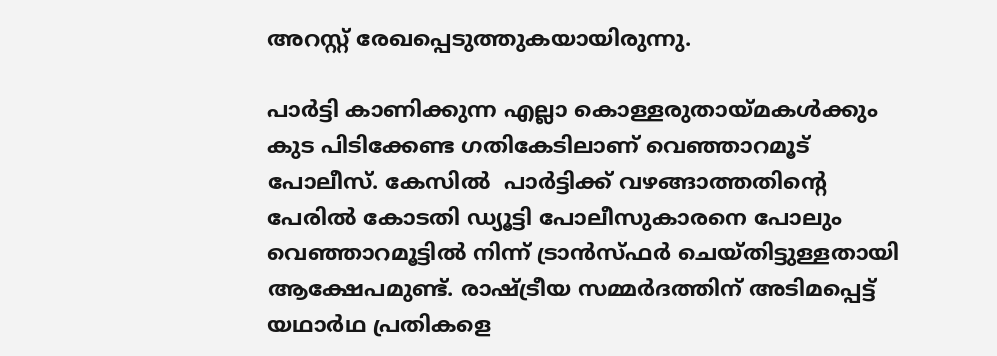അറസ്റ്റ് രേഖപ്പെടുത്തുകയായിരുന്നു.

പാർട്ടി കാണിക്കുന്ന എല്ലാ കൊള്ളരുതായ്‌മകൾക്കും കുട പിടിക്കേണ്ട ഗതികേടിലാണ് വെഞ്ഞാറമൂട് പോലീസ്. കേസിൽ  പാർട്ടിക്ക് വഴങ്ങാത്തതിന്റെ പേരിൽ കോടതി ഡ്യൂട്ടി പോലീസുകാരനെ പോലും  വെഞ്ഞാറമൂട്ടിൽ നിന്ന് ട്രാൻസ്ഫർ ചെയ്തിട്ടുള്ളതായി ആക്ഷേപമുണ്ട്. രാഷ്‌ട്രീയ സമ്മർദത്തിന് അടിമപ്പെട്ട് യഥാർഥ പ്രതികളെ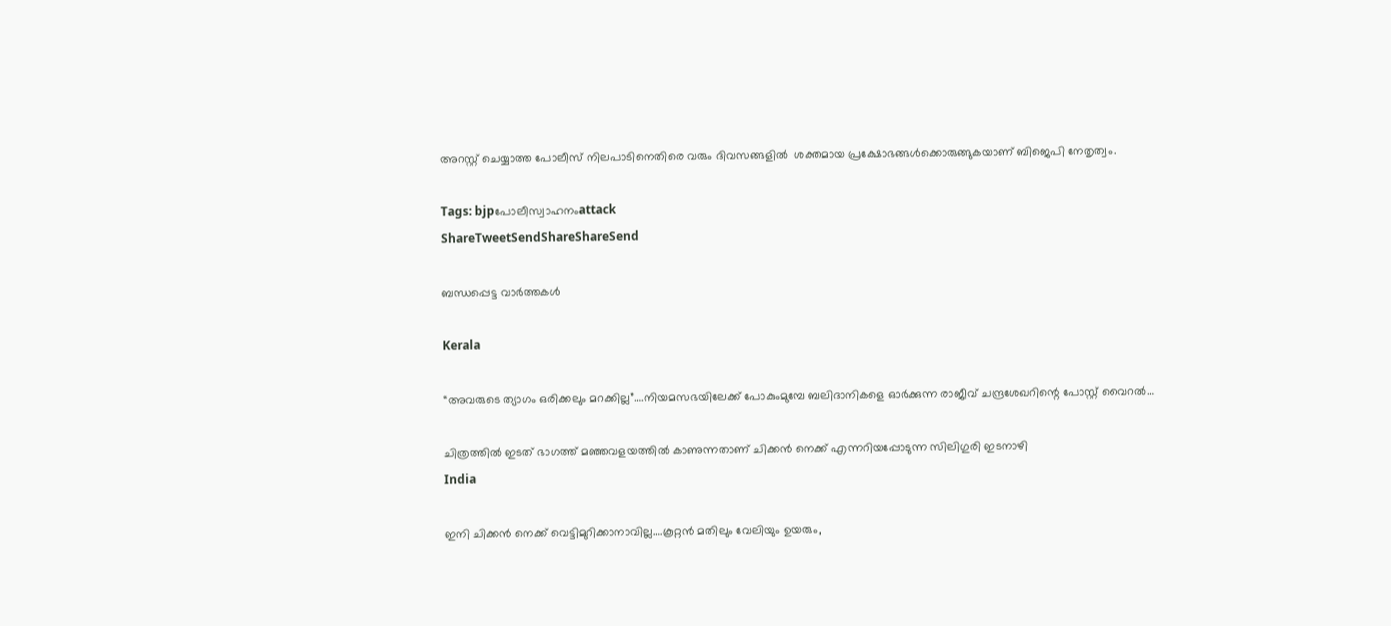അറസ്റ്റ് ചെയ്യാത്ത പോലീസ് നിലപാടിനെതിരെ വരും ദിവസങ്ങളിൽ  ശക്തമായ പ്രക്ഷോഭങ്ങൾക്കൊരുങ്ങുകയാണ് ബിജെപി നേതൃത്വം.

Tags: bjpപോലീസ്വാഹനംattack
ShareTweetSendShareShareSend

ബന്ധപ്പെട്ട വാര്‍ത്തകള്‍

Kerala

“അവരുടെ ത്യാഗം ഒരിക്കലും മറക്കില്ല”….നിയമസഭയിലേക്ക് പോകുംമുമ്പേ ബലിദാനികളെ ഓര്‍ക്കുന്ന രാജീവ് ചന്ദ്രശേഖറിന്റെ പോസ്റ്റ് വൈറല്‍…

ചിത്രത്തില്‍ ഇടത് ഭാഗത്ത് മഞ്ഞവളയത്തില്‍ കാണുന്നതാണ് ചിക്കന്‍ നെക്ക് എന്നറിയപ്പോടുന്ന സിലിഗുരി ഇടനാഴി
India

ഇനി ചിക്കന്‍ നെക്ക് വെട്ടിമുറിക്കാനാവില്ല….കൂറ്റന്‍ മതിലും വേലിയും ഉയരും,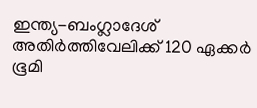ഇന്ത്യ-ബംഗ്ലാദേശ് അതിര്‍ത്തിവേലിക്ക് 120 ഏക്കര്‍ ഭൂമി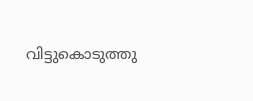വിട്ടുകൊടുത്തു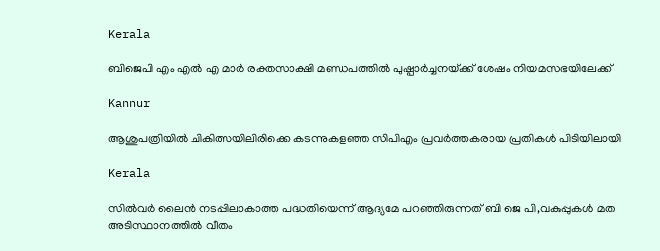Kerala

ബിജെപി എം എല്‍ എ മാര്‍ രക്തസാക്ഷി മണ്ഡപത്തില്‍ പുഷ്പാര്‍ച്ചനയ്‌ക്ക് ശേഷം നിയമസഭയിലേക്ക്

Kannur

ആശുപത്രിയില്‍ ചികിത്സയിലിരിക്കെ കടന്നുകളഞ്ഞ സിപിഎം പ്രവര്‍ത്തകരായ പ്രതികള്‍ പിടിയിലായി

Kerala

സില്‍വര്‍ ലൈന്‍ നടപ്പിലാകാത്ത പദ്ധതിയെന്ന് ആദ്യമേ പറഞ്ഞിരുന്നത് ബി ജെ പി,വകുപ്പുകള്‍ മത അടിസ്ഥാനത്തില്‍ വീതം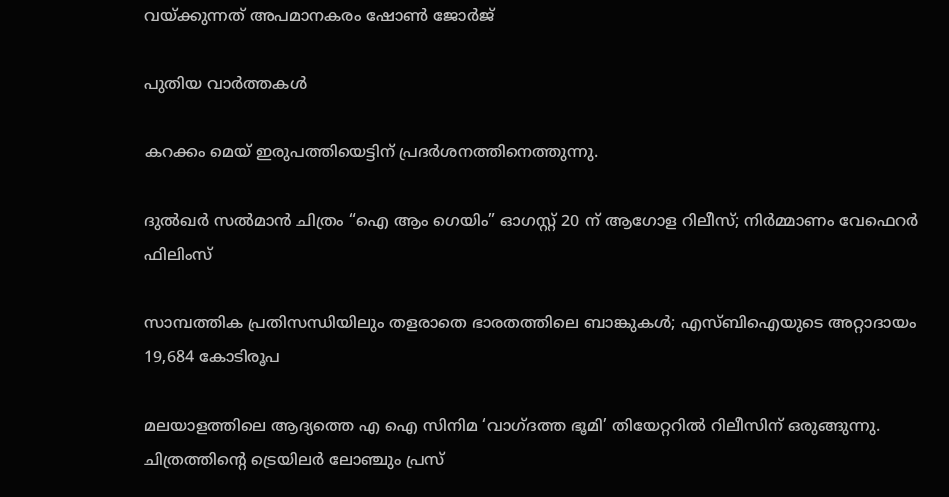വയ്‌ക്കുന്നത് അപമാനകരം ഷോണ്‍ ജോര്‍ജ്

പുതിയ വാര്‍ത്തകള്‍

കറക്കം മെയ് ഇരുപത്തിയെട്ടിന് പ്രദർശനത്തിനെത്തുന്നു.

ദുൽഖർ സൽമാൻ ചിത്രം “ഐ ആം ഗെയിം” ഓഗസ്റ്റ് 20 ന് ആഗോള റിലീസ്; നിർമ്മാണം വേഫെറർ ഫിലിംസ്

സാമ്പത്തിക പ്രതിസന്ധിയിലും തളരാതെ ഭാരതത്തിലെ ബാങ്കുകള്‍; എസ്ബിഐയുടെ അറ്റാദായം 19,684 കോടിരൂപ

മലയാളത്തിലെ ആദ്യത്തെ എ ഐ സിനിമ ‘വാഗ്ദത്ത ഭൂമി’ തിയേറ്ററിൽ റിലീസിന് ഒരുങ്ങുന്നു. ചിത്രത്തിന്റെ ട്രെയിലർ ലോഞ്ചും പ്രസ്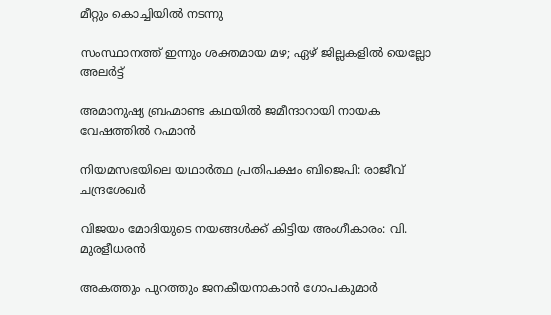മീറ്റും കൊച്ചിയിൽ നടന്നു

സംസ്ഥാനത്ത് ഇന്നും ശക്തമായ മഴ; ഏഴ് ജില്ലകളിൽ യെല്ലോ അലർട്ട്

അമാനുഷ്യ ബ്രഹ്മാണ്ട കഥയിൽ ജമീന്ദാറായി നായക വേഷത്തിൽ റഹ്മാൻ

നിയമസഭയിലെ യഥാര്‍ത്ഥ പ്രതിപക്ഷം ബിജെപി: രാജീവ് ചന്ദ്രശേഖര്‍

വിജയം മോദിയുടെ നയങ്ങള്‍ക്ക് കിട്ടിയ അംഗീകാരം: വി. മുരളീധരന്‍

അകത്തും പുറത്തും ജനകീയനാകാന്‍ ഗോപകുമാര്‍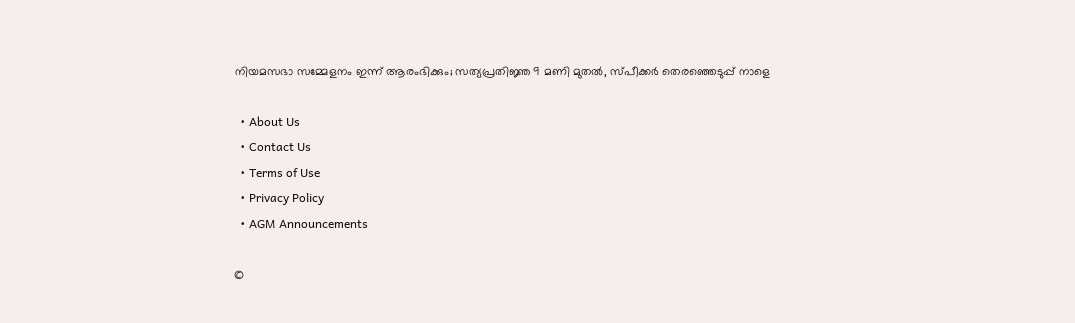നിയമസഭാ സമ്മേളനം ഇന്ന് ആരംഭിക്കും; സത്യപ്രതിജ്ഞ 9 മണി മുതല്‍, സ്പീക്കര്‍ തെരഞ്ഞെടുപ്പ് നാളെ

  • About Us
  • Contact Us
  • Terms of Use
  • Privacy Policy
  • AGM Announcements

©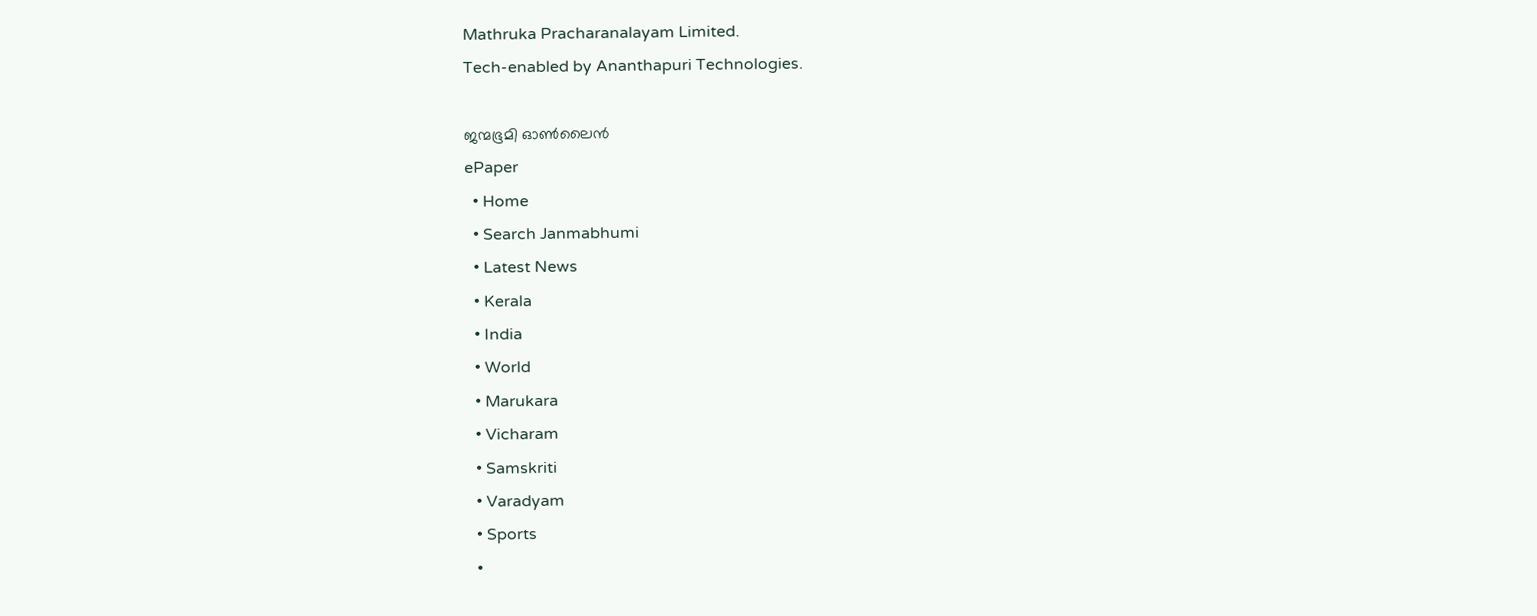Mathruka Pracharanalayam Limited.
Tech-enabled by Ananthapuri Technologies.

ജന്മഭൂമി ഓണ്‍ലൈന്‍
ePaper
  • Home
  • Search Janmabhumi
  • Latest News
  • Kerala
  • India
  • World
  • Marukara
  • Vicharam
  • Samskriti
  • Varadyam
  • Sports
  •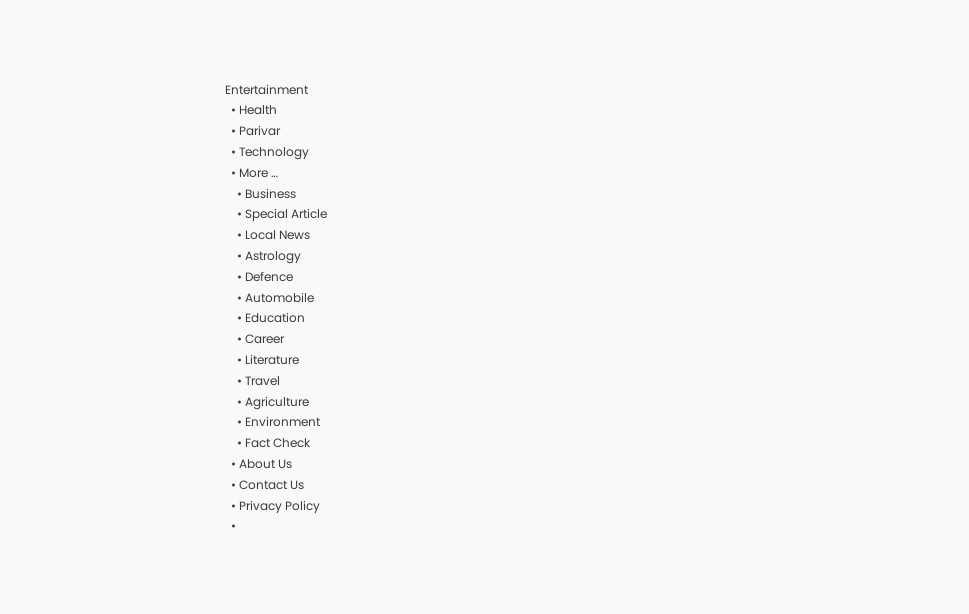Entertainment
  • Health
  • Parivar
  • Technology
  • More …
    • Business
    • Special Article
    • Local News
    • Astrology
    • Defence
    • Automobile
    • Education
    • Career
    • Literature
    • Travel
    • Agriculture
    • Environment
    • Fact Check
  • About Us
  • Contact Us
  • Privacy Policy
  •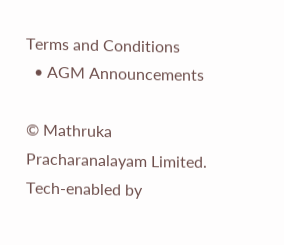Terms and Conditions
  • AGM Announcements

© Mathruka Pracharanalayam Limited.
Tech-enabled by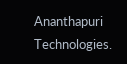Ananthapuri Technologies.